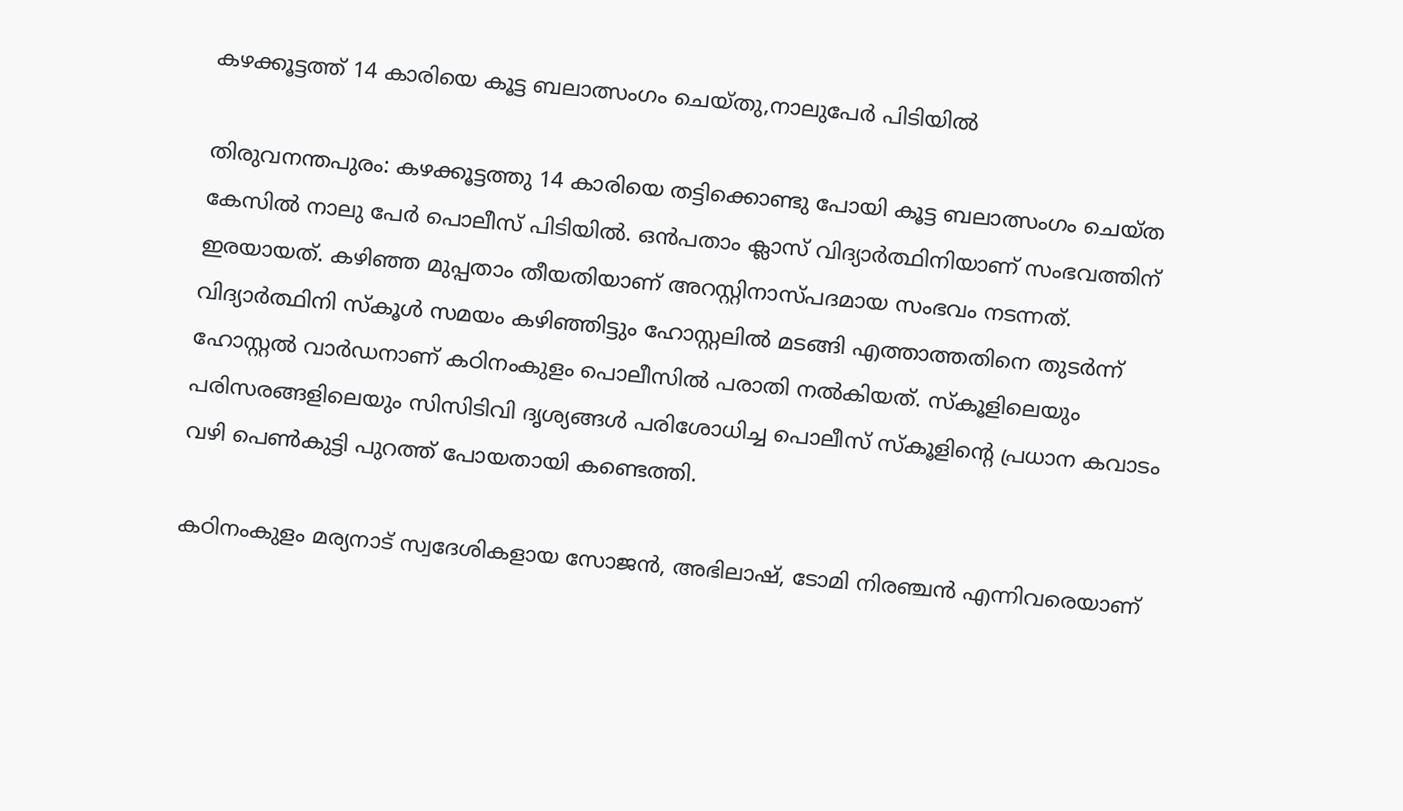കഴക്കൂട്ടത്ത് 14 കാരിയെ കൂട്ട ബലാത്സംഗം ചെയ്തു,നാലുപേര്‍ പിടിയില്‍

തിരുവനന്തപുരം: കഴക്കൂട്ടത്തു 14 കാരിയെ തട്ടിക്കൊണ്ടു പോയി കൂട്ട ബലാത്സംഗം ചെയ്ത കേസില്‍ നാലു പേര്‍ പൊലീസ് പിടിയില്‍. ഒന്‍പതാം ക്ലാസ് വിദ്യാര്‍ത്ഥിനിയാണ് സംഭവത്തിന് ഇരയായത്. കഴിഞ്ഞ മുപ്പതാം തീയതിയാണ് അറസ്റ്റിനാസ്പദമായ സംഭവം നടന്നത്. വിദ്യാര്‍ത്ഥിനി സ്‌കൂള്‍ സമയം കഴിഞ്ഞിട്ടും ഹോസ്റ്റലില്‍ മടങ്ങി എത്താത്തതിനെ തുടര്‍ന്ന് ഹോസ്റ്റല്‍ വാര്‍ഡനാണ് കഠിനംകുളം പൊലീസില്‍ പരാതി നല്‍കിയത്. സ്‌കൂളിലെയും പരിസരങ്ങളിലെയും സിസിടിവി ദൃശ്യങ്ങള്‍ പരിശോധിച്ച പൊലീസ് സ്‌കൂളിന്റെ പ്രധാന കവാടം വഴി പെണ്‍കുട്ടി പുറത്ത് പോയതായി കണ്ടെത്തി.

കഠിനംകുളം മര്യനാട് സ്വദേശികളായ സോജന്‍, അഭിലാഷ്, ടോമി നിരഞ്ചന്‍ എന്നിവരെയാണ്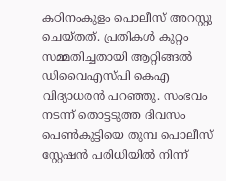കഠിനംകുളം പൊലീസ് അറസ്റ്റു ചെയ്തത്. പ്രതികള്‍ കുറ്റം സമ്മതിച്ചതായി ആറ്റിങ്ങല്‍ ഡിവൈഎസ്പി കെഎ വിദ്യാധരന്‍ പറഞ്ഞു. സംഭവം നടന്ന് തൊട്ടടുത്ത ദിവസം പെണ്‍കുട്ടിയെ തുമ്പ പൊലീസ് സ്റ്റേഷന്‍ പരിധിയില്‍ നിന്ന്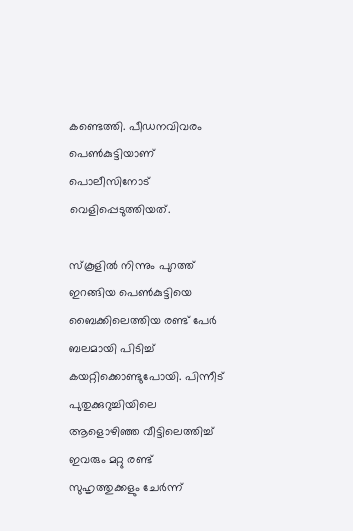കണ്ടെത്തി. പീഡനവിവരം പെണ്‍കുട്ടിയാണ് പൊലീസിനോട് വെളിപ്പെടുത്തിയത്.

സ്‌കൂളില്‍ നിന്നും പുറത്ത് ഇറങ്ങിയ പെണ്‍കുട്ടിയെ ബൈക്കിലെത്തിയ രണ്ട് പേര്‍ ബലമായി പിടിച്ച് കയറ്റിക്കൊണ്ടുപോയി. പിന്നീട് പുതുക്കുറുച്ചിയിലെ ആളൊഴിഞ്ഞ വീട്ടിലെത്തിച്ച് ഇവരും മറ്റു രണ്ട് സുഹൃത്തുക്കളും ചേര്‍ന്ന്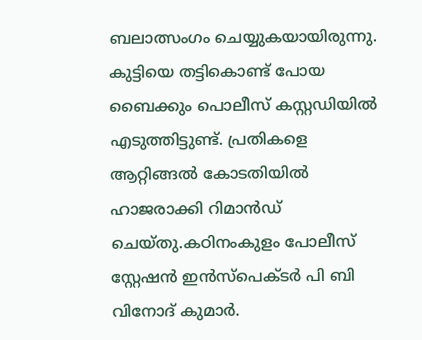ബലാത്സംഗം ചെയ്യുകയായിരുന്നു. കുട്ടിയെ തട്ടികൊണ്ട് പോയ ബൈക്കും പൊലീസ് കസ്റ്റഡിയില്‍ എടുത്തിട്ടുണ്ട്. പ്രതികളെ ആറ്റിങ്ങല്‍ കോടതിയില്‍ ഹാജരാക്കി റിമാന്‍ഡ് ചെയ്തു.കഠിനംകുളം പോലീസ് സ്റ്റേഷന്‍ ഇന്‍സ്‌പെക്ടര്‍ പി ബി വിനോദ് കുമാര്‍.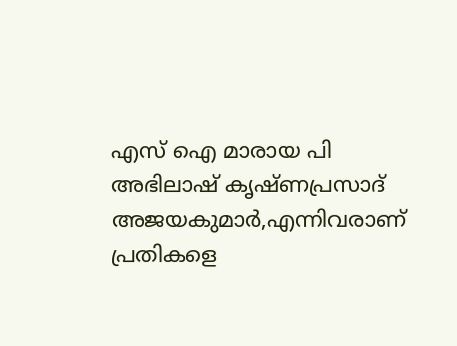എസ് ഐ മാരായ പി അഭിലാഷ് കൃഷ്ണപ്രസാദ് അജയകുമാര്‍,എന്നിവരാണ് പ്രതികളെ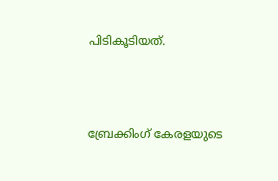പിടികൂടിയത്.



ബ്രേക്കിംഗ് കേരളയുടെ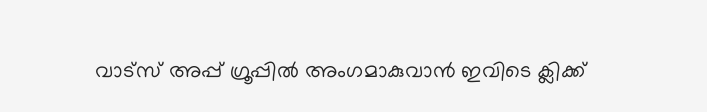വാട്സ് അപ്പ് ഗ്രൂപ്പിൽ അംഗമാകുവാൻ ഇവിടെ ക്ലിക്ക്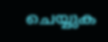ചെയ്യുക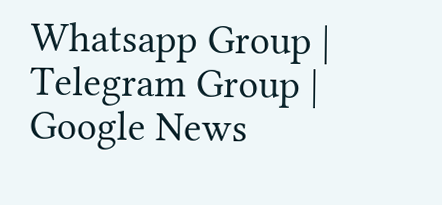Whatsapp Group | Telegram Group | Google News